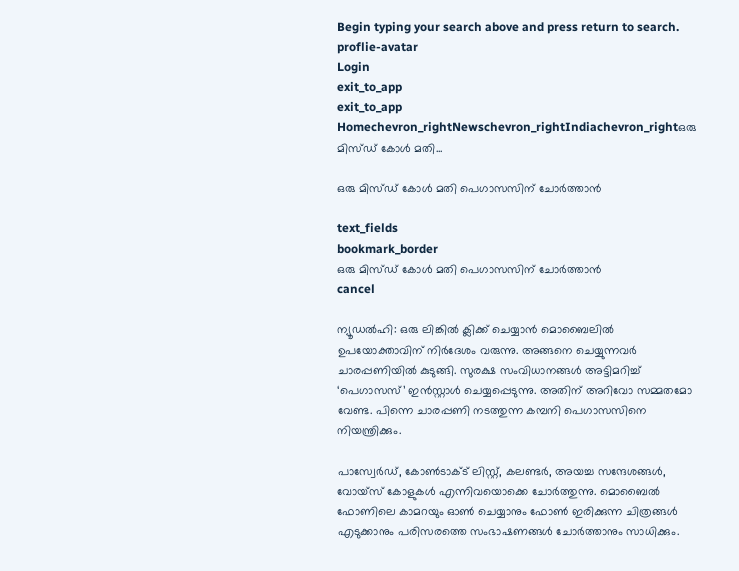Begin typing your search above and press return to search.
proflie-avatar
Login
exit_to_app
exit_to_app
Homechevron_rightNewschevron_rightIndiachevron_rightഒരു മിസ്ഡ് കോൾ മതി...

ഒരു മിസ്ഡ് കോൾ മതി പെഗാസസിന് ചോർത്താൻ

text_fields
bookmark_border
ഒരു മിസ്ഡ് കോൾ മതി പെഗാസസിന് ചോർത്താൻ
cancel

ന്യൂഡൽഹി: ഒരു ലിങ്കിൽ ക്ലിക്ക് ചെയ്യാൻ മൊബൈലിൽ ഉപയോക്താവിന് നിർദേശം വരുന്നു. അങ്ങനെ ചെയ്യുന്നവർ ചാരപ്പണിയിൽ കുടുങ്ങി. സുരക്ഷ സംവിധാനങ്ങൾ അട്ടിമറിച്ച് ‘പെഗാസസ്’ ഇൻസ്റ്റാൾ ചെയ്യപ്പെടുന്നു. അതിന് അറിവോ സമ്മതമോ വേണ്ട. പിന്നെ ചാരപ്പണി നടത്തുന്ന കമ്പനി പെഗാസസിനെ നിയന്ത്രിക്കും.

പാസ്വേർഡ്, കോൺടാക്ട് ലിസ്റ്റ്, കലണ്ടർ, അയച്ച സന്ദേശങ്ങൾ, വോയ്സ് കോളുകൾ എന്നിവയൊക്കെ ചോർത്തുന്നു. മൊബൈൽ ഫോണിലെ കാമറയും ഓൺ ചെയ്യാനും ഫോൺ ഇരിക്കുന്ന ചിത്രങ്ങൾ എടുക്കാനും പരിസരത്തെ സംഭാഷണങ്ങൾ ചോർത്താനും സാധിക്കും.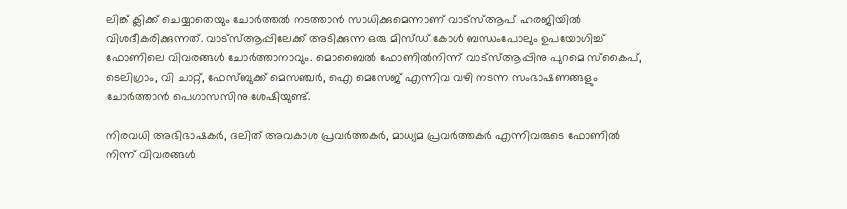ലിങ്ക് ക്ലിക്ക് ചെയ്യാതെയും ചോർത്തൽ നടത്താൻ സാധിക്കുമെന്നാണ് വാട്സ്ആപ് ഹരജിയിൽ വിശദീകരിക്കുന്നത്. വാട്സ്ആപ്പിലേക്ക് അടിക്കുന്ന ഒരു മിസ്ഡ് കോൾ ബന്ധംപോലും ഉപയോഗിച്ച് ഫോണിലെ വിവരങ്ങൾ ചോർത്താനാവും. മൊബൈൽ ഫോണിൽനിന്ന് വാട്സ്ആപ്പിനു പുറമെ സ്കൈപ്, ടെലിഗ്രാം, വി ചാറ്റ്, ഫേസ്ബുക്ക് മെസഞ്ചർ, ഐ മെസേജ് എന്നിവ വഴി നടന്ന സംഭാഷണങ്ങളും ചോർത്താൻ പെഗാസസിനു ശേഷിയുണ്ട്.

നിരവധി അഭിഭാഷകർ, ദലിത് അവകാശ പ്രവർത്തകർ, മാധ്യമ പ്രവർത്തകർ എന്നിവരുടെ ഫോണിൽ നിന്ന് വിവരങ്ങൾ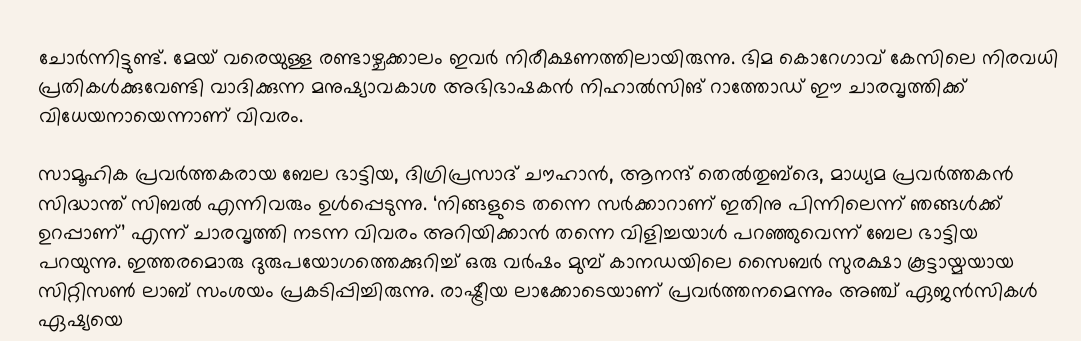ചോർന്നിട്ടുണ്ട്. മേയ് വരെയുള്ള രണ്ടാഴ്ചക്കാലം ഇവർ നിരീക്ഷണത്തിലായിരുന്നു. ഭിമ കൊറേഗാവ് കേസിലെ നിരവധി പ്രതികൾക്കുവേണ്ടി വാദിക്കുന്ന മനുഷ്യാവകാശ അഭിഭാഷകൻ നിഹാൽസിങ് റാത്തോഡ് ഈ ചാരവൃത്തിക്ക് വിധേയനായെന്നാണ് വിവരം.

സാമൂഹിക പ്രവർത്തകരായ ബേല ഭാട്ടിയ, ദിഗ്രിപ്രസാദ് ചൗഹാൻ, ആനന്ദ് തെൽതുബ്ദെ, മാധ്യമ പ്രവർത്തകൻ സിദ്ധാന്ത് സിബൽ എന്നിവരും ഉൾപ്പെടുന്നു. ‘നിങ്ങളുടെ തന്നെ സർക്കാറാണ് ഇതിനു പിന്നിലെന്ന് ഞങ്ങൾക്ക് ഉറപ്പാണ്’ എന്ന് ചാരവൃത്തി നടന്ന വിവരം അറിയിക്കാൻ തന്നെ വിളിച്ചയാൾ പറഞ്ഞുവെന്ന് ബേല ഭാട്ടിയ പറയുന്നു. ഇത്തരമൊരു ദുരുപയോഗത്തെക്കുറിച്ച് ഒരു വർഷം മുമ്പ് കാനഡയിലെ സൈബർ സുരക്ഷാ കൂട്ടായ്മയായ സിറ്റിസൺ ലാബ് സംശയം പ്രകടിപ്പിച്ചിരുന്നു. രാഷ്ട്രീയ ലാക്കോടെയാണ് പ്രവർത്തനമെന്നും അഞ്ച് ഏജൻസികൾ ഏഷ്യയെ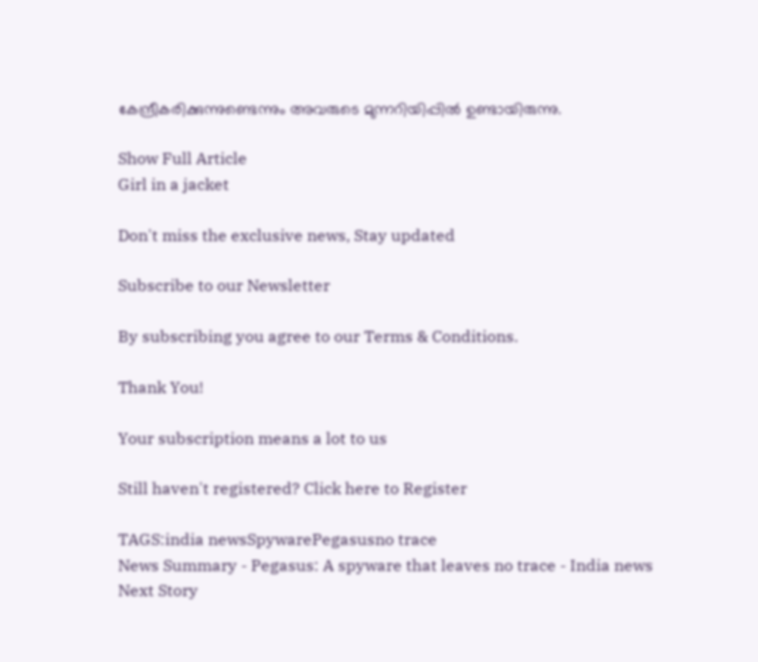കേന്ദ്രീകരിക്കുന്നുണ്ടെന്നും അവരുടെ മുന്നറിയിപ്പിൽ ഉണ്ടായിരുന്നു.

Show Full Article
Girl in a jacket

Don't miss the exclusive news, Stay updated

Subscribe to our Newsletter

By subscribing you agree to our Terms & Conditions.

Thank You!

Your subscription means a lot to us

Still haven't registered? Click here to Register

TAGS:india newsSpywarePegasusno trace
News Summary - Pegasus: A spyware that leaves no trace - India news
Next Story